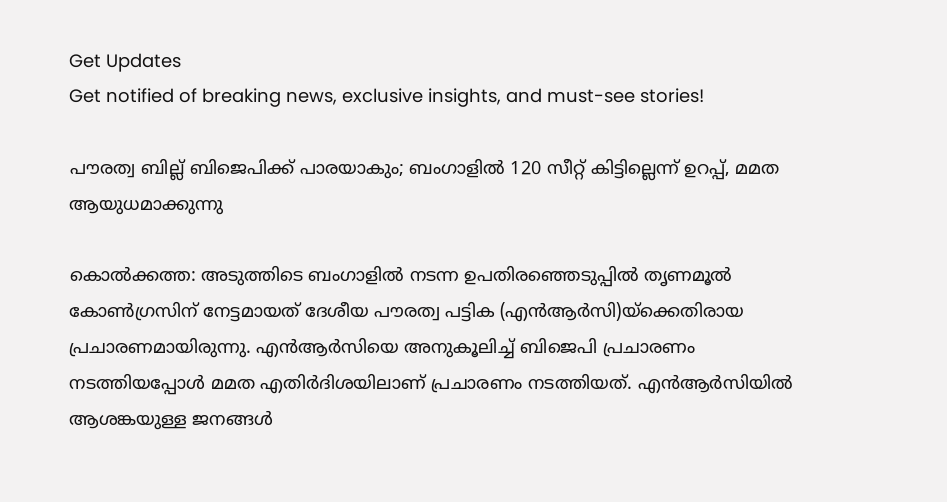Get Updates
Get notified of breaking news, exclusive insights, and must-see stories!

പൗരത്വ ബില്ല് ബിജെപിക്ക് പാരയാകും; ബംഗാളില്‍ 120 സീറ്റ് കിട്ടില്ലെന്ന് ഉറപ്പ്, മമത ആയുധമാക്കുന്നു

കൊല്‍ക്കത്ത: അടുത്തിടെ ബംഗാളില്‍ നടന്ന ഉപതിരഞ്ഞെടുപ്പില്‍ തൃണമൂല്‍ കോണ്‍ഗ്രസിന് നേട്ടമായത് ദേശീയ പൗരത്വ പട്ടിക (എന്‍ആര്‍സി)യ്‌ക്കെതിരായ പ്രചാരണമായിരുന്നു. എന്‍ആര്‍സിയെ അനുകൂലിച്ച് ബിജെപി പ്രചാരണം നടത്തിയപ്പോള്‍ മമത എതിര്‍ദിശയിലാണ് പ്രചാരണം നടത്തിയത്. എന്‍ആര്‍സിയില്‍ ആശങ്കയുള്ള ജനങ്ങള്‍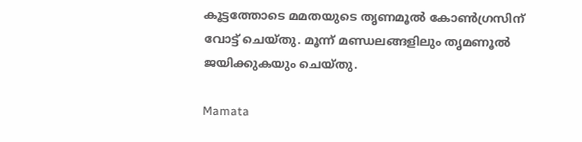കൂട്ടത്തോടെ മമതയുടെ തൃണമൂല്‍ കോണ്‍ഗ്രസിന് വോട്ട് ചെയ്തു. മൂന്ന് മണ്ഡലങ്ങളിലും തൃമണൂല്‍ ജയിക്കുകയും ചെയ്തു.

Mamata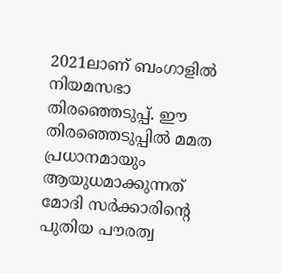2021ലാണ് ബംഗാളില്‍ നിയമസഭാ തിരഞ്ഞെടുപ്പ്. ഈ തിരഞ്ഞെടുപ്പില്‍ മമത പ്രധാനമായും ആയുധമാക്കുന്നത് മോദി സര്‍ക്കാരിന്റെ പുതിയ പൗരത്വ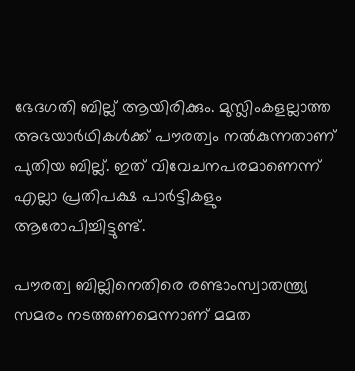ഭേദഗതി ബില്ല് ആയിരിക്കും. മുസ്ലിംകളല്ലാത്ത അഭയാര്‍ഥികള്‍ക്ക് പൗരത്വം നല്‍കുന്നതാണ് പുതിയ ബില്ല്. ഇത് വിവേചനപരമാണെന്ന് എല്ലാ പ്രതിപക്ഷ പാര്‍ട്ടികളും ആരോപിച്ചിട്ടുണ്ട്.

പൗരത്വ ബില്ലിനെതിരെ രണ്ടാംസ്വാതന്ത്ര്യ സമരം നടത്തണമെന്നാണ് മമത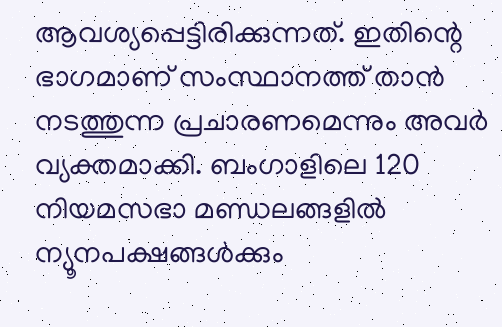ആവശ്യപ്പെട്ടിരിക്കുന്നത്. ഇതിന്റെ ഭാഗമാണ് സംസ്ഥാനത്ത് താന്‍ നടത്തുന്ന പ്രചാരണമെന്നും അവര്‍ വ്യക്തമാക്കി. ബംഗാളിലെ 120 നിയമസഭാ മണ്ഡലങ്ങളില്‍ ന്യൂനപക്ഷങ്ങള്‍ക്കും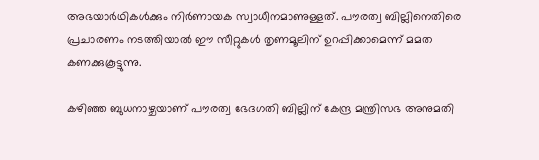അഭയാര്‍ഥികള്‍ക്കും നിര്‍ണായക സ്വാധീനമാണുള്ളത്. പൗരത്വ ബില്ലിനെതിരെ പ്രചാരണം നടത്തിയാല്‍ ഈ സീറ്റുകള്‍ തൃണമൂലിന് ഉറപ്പിക്കാമെന്ന് മമത കണക്കുകൂട്ടുന്നു.

കഴിഞ്ഞ ബുധനാഴ്ചയാണ് പൗരത്വ ഭേദഗതി ബില്ലിന് കേന്ദ്ര മന്ത്രിസഭ അനുമതി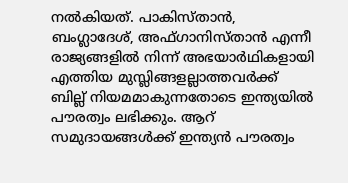നല്‍കിയത്. പാകിസ്താന്‍, ബംഗ്ലാദേശ്, അഫ്ഗാനിസ്താന്‍ എന്നീ രാജ്യങ്ങളില്‍ നിന്ന് അഭയാര്‍ഥികളായി എത്തിയ മുസ്ലിങ്ങളല്ലാത്തവര്‍ക്ക് ബില്ല് നിയമമാകുന്നതോടെ ഇന്ത്യയില്‍ പൗരത്വം ലഭിക്കും. ആറ് സമുദായങ്ങള്‍ക്ക് ഇന്ത്യന്‍ പൗരത്വം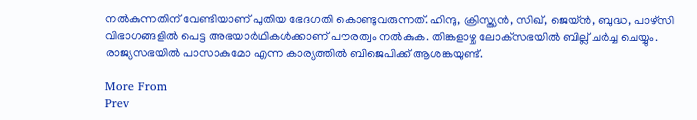നല്‍കുന്നതിന് വേണ്ടിയാണ് പുതിയ ഭേദഗതി കൊണ്ടുവരുന്നത്. ഹിന്ദു, ക്രിസ്ത്യന്‍, സിഖ്, ജെയ്ന്‍, ബുദ്ധ, പാഴ്‌സി വിഭാഗങ്ങളില്‍ പെട്ട അഭയാര്‍ഥികള്‍ക്കാണ് പൗരത്വം നല്‍കുക. തിങ്കളാഴ്ച ലോക്‌സഭയില്‍ ബില്ല് ചര്‍ച്ച ചെയ്യും. രാജ്യസഭയില്‍ പാസാകുമോ എന്ന കാര്യത്തില്‍ ബിജെപിക്ക് ആശങ്കയുണ്ട്.

More From
Prev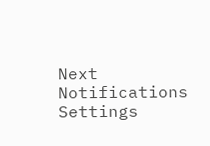Next
Notifications
Settings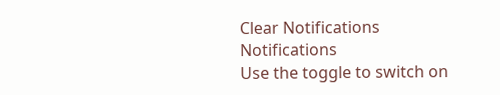Clear Notifications
Notifications
Use the toggle to switch on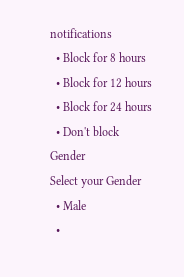notifications
  • Block for 8 hours
  • Block for 12 hours
  • Block for 24 hours
  • Don't block
Gender
Select your Gender
  • Male
  •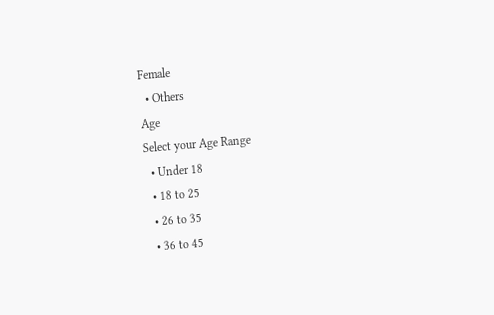Female
  • Others
Age
Select your Age Range
  • Under 18
  • 18 to 25
  • 26 to 35
  • 36 to 45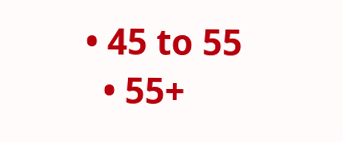• 45 to 55
  • 55+